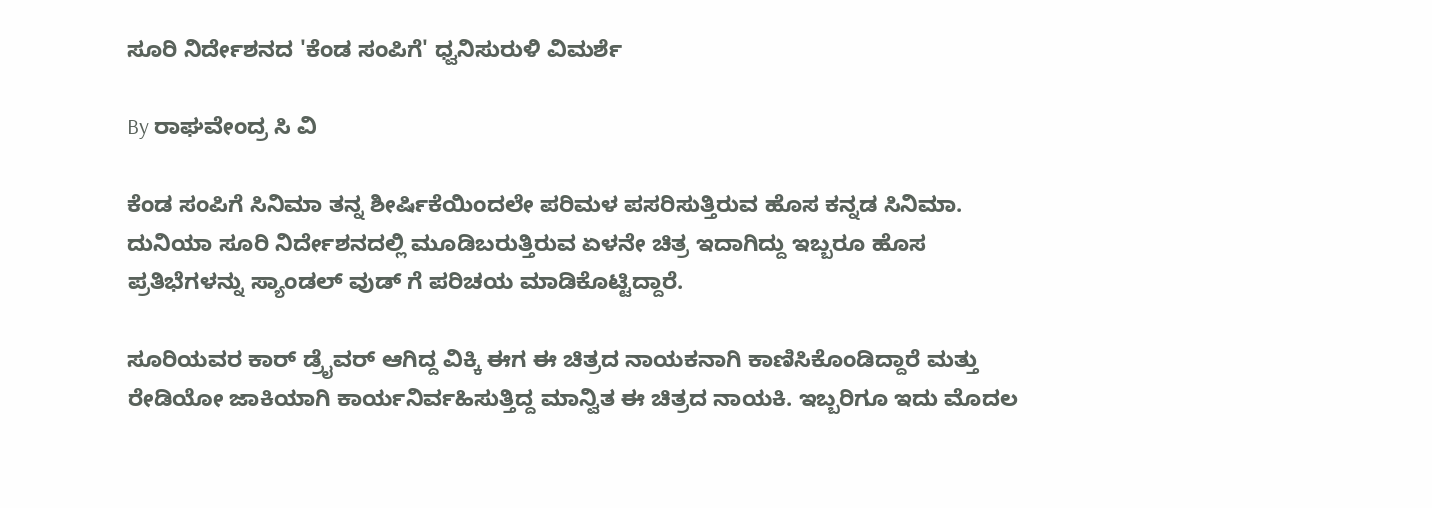ಸೂರಿ ನಿರ್ದೇಶನದ 'ಕೆಂಡ ಸಂಪಿಗೆ' ಧ್ವನಿಸುರುಳಿ ವಿಮರ್ಶೆ

By ರಾಘವೇಂದ್ರ ಸಿ ವಿ

ಕೆಂಡ ಸಂಪಿಗೆ ಸಿನಿಮಾ ತನ್ನ ಶೀರ್ಷಿಕೆಯಿಂದಲೇ ಪರಿಮಳ ಪಸರಿಸುತ್ತಿರುವ ಹೊಸ ಕನ್ನಡ ಸಿನಿಮಾ. ದುನಿಯಾ ಸೂರಿ ನಿರ್ದೇಶನದಲ್ಲಿ ಮೂಡಿಬರುತ್ತಿರುವ ಏಳನೇ ಚಿತ್ರ ಇದಾಗಿದ್ದು ಇಬ್ಬರೂ ಹೊಸ ಪ್ರತಿಭೆಗಳನ್ನು ಸ್ಯಾಂಡಲ್ ವುಡ್ ಗೆ ಪರಿಚಯ ಮಾಡಿಕೊಟ್ಟಿದ್ದಾರೆ.

ಸೂರಿಯವರ ಕಾರ್ ಡ್ರೈವರ್ ಆಗಿದ್ದ ವಿಕ್ಕಿ ಈಗ ಈ ಚಿತ್ರದ ನಾಯಕನಾಗಿ ಕಾಣಿಸಿಕೊಂಡಿದ್ದಾರೆ ಮತ್ತು ರೇಡಿಯೋ ಜಾಕಿಯಾಗಿ ಕಾರ್ಯನಿರ್ವಹಿಸುತ್ತಿದ್ದ ಮಾನ್ವಿತ ಈ ಚಿತ್ರದ ನಾಯಕಿ. ಇಬ್ಬರಿಗೂ ಇದು ಮೊದಲ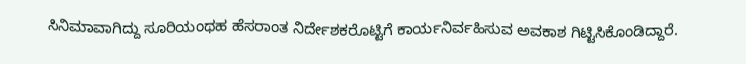ಸಿನಿಮಾವಾಗಿದ್ದು ಸೂರಿಯಂಥಹ ಹೆಸರಾಂತ ನಿರ್ದೇಶಕರೊಟ್ಟಿಗೆ ಕಾರ್ಯನಿರ್ವಹಿಸುವ ಅವಕಾಶ ಗಿಟ್ಟಿಸಿಕೊಂಡಿದ್ದಾರೆ.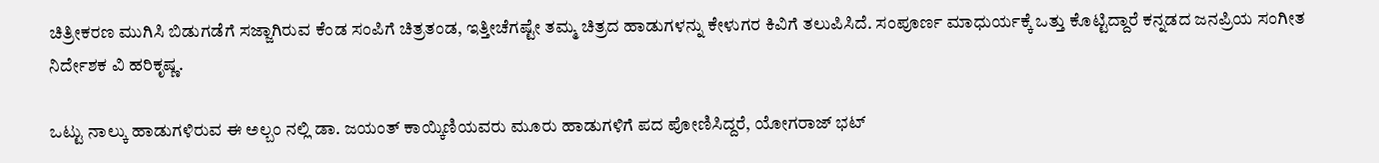ಚಿತ್ರೀಕರಣ ಮುಗಿಸಿ ಬಿಡುಗಡೆಗೆ ಸಜ್ಜಾಗಿರುವ ಕೆಂಡ ಸಂಪಿಗೆ ಚಿತ್ರತಂಡ, ಇತ್ತೀಚೆಗಷ್ಟೇ ತಮ್ಮ ಚಿತ್ರದ ಹಾಡುಗಳನ್ನು ಕೇಳುಗರ ಕಿವಿಗೆ ತಲುಪಿಸಿದೆ. ಸಂಪೂರ್ಣ ಮಾಧುರ್ಯಕ್ಕೆ ಒತ್ತು ಕೊಟ್ಟಿದ್ದಾರೆ ಕನ್ನಡದ ಜನಪ್ರಿಯ ಸಂಗೀತ ನಿರ್ದೇಶಕ ವಿ ಹರಿಕೃಷ್ಣ.

ಒಟ್ಟು ನಾಲ್ಕು ಹಾಡುಗಳಿರುವ ಈ ಅಲ್ಬಂ ನಲ್ಲಿ ಡಾ. ಜಯಂತ್ ಕಾಯ್ಕಿಣಿಯವರು ಮೂರು ಹಾಡುಗಳಿಗೆ ಪದ ಪೋಣಿಸಿದ್ದರೆ, ಯೋಗರಾಜ್ ಭಟ್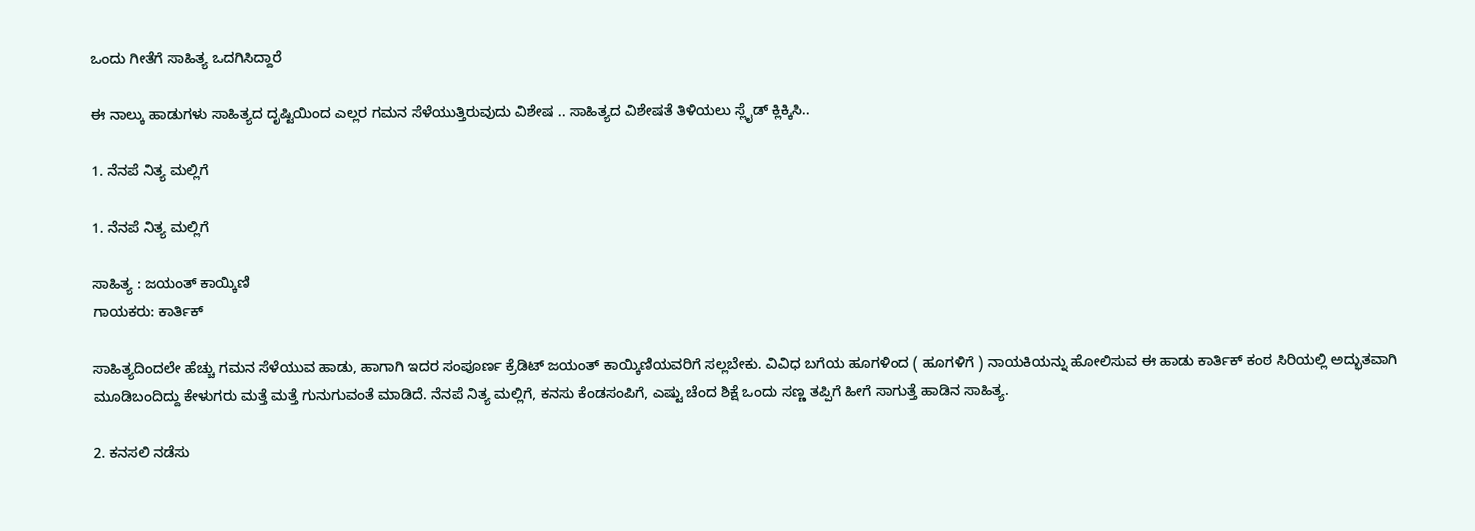ಒಂದು ಗೀತೆಗೆ ಸಾಹಿತ್ಯ ಒದಗಿಸಿದ್ದಾರೆ

ಈ ನಾಲ್ಕು ಹಾಡುಗಳು ಸಾಹಿತ್ಯದ ದೃಷ್ಟಿಯಿಂದ ಎಲ್ಲರ ಗಮನ ಸೆಳೆಯುತ್ತಿರುವುದು ವಿಶೇಷ .. ಸಾಹಿತ್ಯದ ವಿಶೇಷತೆ ತಿಳಿಯಲು ಸ್ಲೈಡ್ ಕ್ಲಿಕ್ಕಿಸಿ..

1. ನೆನಪೆ ನಿತ್ಯ ಮಲ್ಲಿಗೆ

1. ನೆನಪೆ ನಿತ್ಯ ಮಲ್ಲಿಗೆ

ಸಾಹಿತ್ಯ : ಜಯಂತ್ ಕಾಯ್ಕಿಣಿ
ಗಾಯಕರು: ಕಾರ್ತಿಕ್

ಸಾಹಿತ್ಯದಿಂದಲೇ ಹೆಚ್ಚು ಗಮನ ಸೆಳೆಯುವ ಹಾಡು, ಹಾಗಾಗಿ ಇದರ ಸಂಪೂರ್ಣ ಕ್ರೆಡಿಟ್ ಜಯಂತ್ ಕಾಯ್ಕಿಣಿಯವರಿಗೆ ಸಲ್ಲಬೇಕು. ವಿವಿಧ ಬಗೆಯ ಹೂಗಳಿಂದ ( ಹೂಗಳಿಗೆ ) ನಾಯಕಿಯನ್ನು ಹೋಲಿಸುವ ಈ ಹಾಡು ಕಾರ್ತಿಕ್ ಕಂಠ ಸಿರಿಯಲ್ಲಿ ಅದ್ಭುತವಾಗಿ ಮೂಡಿಬಂದಿದ್ದು ಕೇಳುಗರು ಮತ್ತೆ ಮತ್ತೆ ಗುನುಗುವಂತೆ ಮಾಡಿದೆ. ನೆನಪೆ ನಿತ್ಯ ಮಲ್ಲಿಗೆ, ಕನಸು ಕೆಂಡಸಂಪಿಗೆ, ಎಷ್ಟು ಚೆಂದ ಶಿಕ್ಷೆ ಒಂದು ಸಣ್ಣ ತಪ್ಪಿಗೆ ಹೀಗೆ ಸಾಗುತ್ತೆ ಹಾಡಿನ ಸಾಹಿತ್ಯ.

2. ಕನಸಲಿ ನಡೆಸು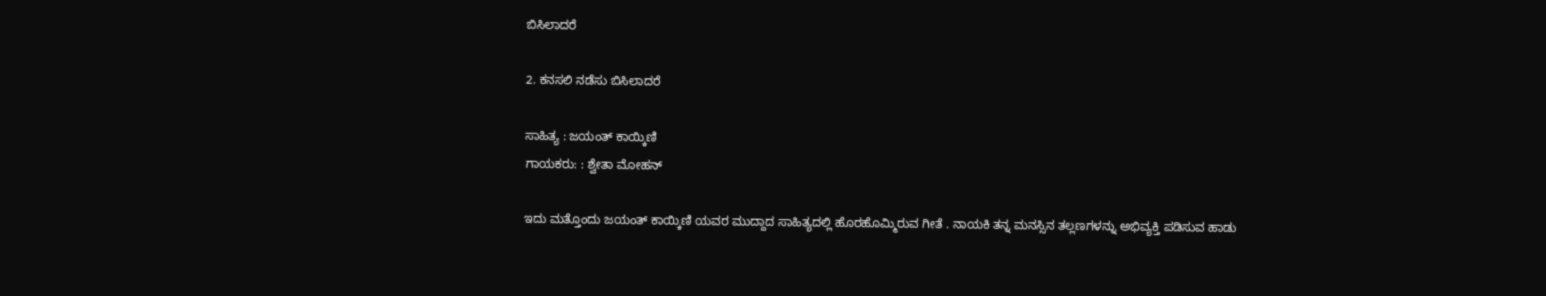ಬಿಸಿಲಾದರೆ

2. ಕನಸಲಿ ನಡೆಸು ಬಿಸಿಲಾದರೆ

ಸಾಹಿತ್ಯ : ಜಯಂತ್ ಕಾಯ್ಕಿಣಿ
ಗಾಯಕರು: : ಶ್ವೇತಾ ಮೋಹನ್

ಇದು ಮತ್ತೊಂದು ಜಯಂತ್ ಕಾಯ್ಕಿಣಿ ಯವರ ಮುದ್ದಾದ ಸಾಹಿತ್ಯದಲ್ಲಿ ಹೊರಹೊಮ್ಮಿರುವ ಗೀತೆ . ನಾಯಕಿ ತನ್ನ ಮನಸ್ಸಿನ ತಲ್ಲಣಗಳನ್ನು ಅಭಿವ್ಯಕ್ತಿ ಪಡಿಸುವ ಹಾಡು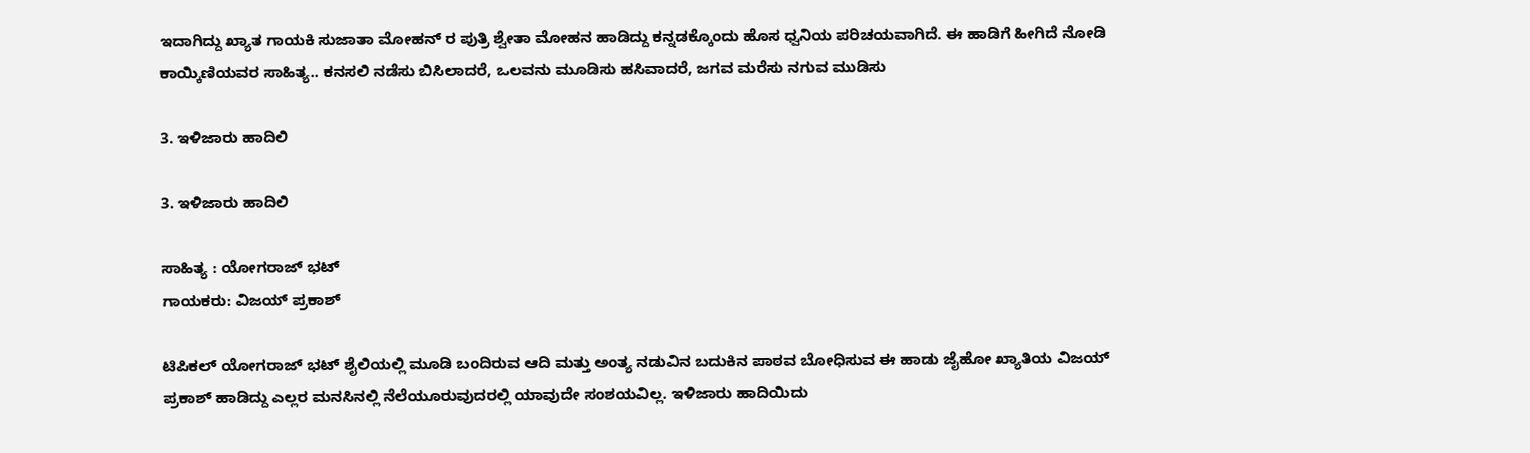ಇದಾಗಿದ್ದು ಖ್ಯಾತ ಗಾಯಕಿ ಸುಜಾತಾ ಮೋಹನ್ ರ ಪುತ್ರಿ ಶ್ವೇತಾ ಮೋಹನ ಹಾಡಿದ್ದು ಕನ್ನಡಕ್ಕೊಂದು ಹೊಸ ಧ್ವನಿಯ ಪರಿಚಯವಾಗಿದೆ. ಈ ಹಾಡಿಗೆ ಹೀಗಿದೆ ನೋಡಿ ಕಾಯ್ಕಿಣಿಯವರ ಸಾಹಿತ್ಯ.. ಕನಸಲಿ ನಡೆಸು ಬಿಸಿಲಾದರೆ, ಒಲವನು ಮೂಡಿಸು ಹಸಿವಾದರೆ, ಜಗವ ಮರೆಸು ನಗುವ ಮುಡಿಸು

3. ಇಳಿಜಾರು ಹಾದಿಲಿ

3. ಇಳಿಜಾರು ಹಾದಿಲಿ

ಸಾಹಿತ್ಯ : ಯೋಗರಾಜ್ ಭಟ್
ಗಾಯಕರು: ವಿಜಯ್ ಪ್ರಕಾಶ್

ಟಿಪಿಕಲ್ ಯೋಗರಾಜ್ ಭಟ್ ಶೈಲಿಯಲ್ಲಿ ಮೂಡಿ ಬಂದಿರುವ ಆದಿ ಮತ್ತು ಅಂತ್ಯ ನಡುವಿನ ಬದುಕಿನ ಪಾಠವ ಬೋಧಿಸುವ ಈ ಹಾಡು ಜೈಹೋ ಖ್ಯಾತಿಯ ವಿಜಯ್ ಪ್ರಕಾಶ್ ಹಾಡಿದ್ದು ಎಲ್ಲರ ಮನಸಿನಲ್ಲಿ ನೆಲೆಯೂರುವುದರಲ್ಲಿ ಯಾವುದೇ ಸಂಶಯವಿಲ್ಲ. ಇಳಿಜಾರು ಹಾದಿಯಿದು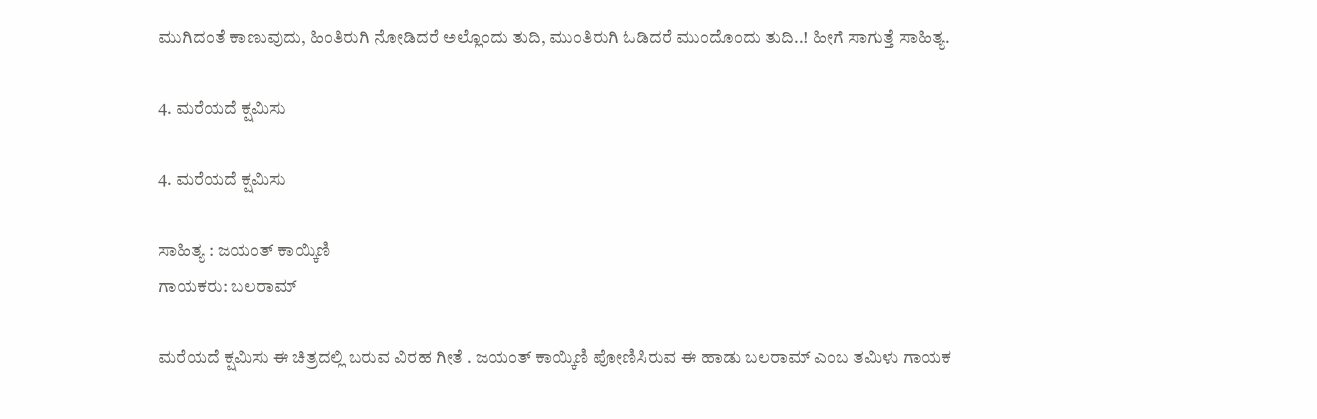ಮುಗಿದಂತೆ ಕಾಣುವುದು, ಹಿಂತಿರುಗಿ ನೋಡಿದರೆ ಅಲ್ಲೊಂದು ತುದಿ, ಮುಂತಿರುಗಿ ಓಡಿದರೆ ಮುಂದೊಂದು ತುದಿ..! ಹೀಗೆ ಸಾಗುತ್ತೆ ಸಾಹಿತ್ಯ.

4. ಮರೆಯದೆ ಕ್ಷಮಿಸು

4. ಮರೆಯದೆ ಕ್ಷಮಿಸು

ಸಾಹಿತ್ಯ : ಜಯಂತ್ ಕಾಯ್ಕಿಣಿ
ಗಾಯಕರು: ಬಲರಾಮ್

ಮರೆಯದೆ ಕ್ಷಮಿಸು ಈ ಚಿತ್ರದಲ್ಲಿ ಬರುವ ವಿರಹ ಗೀತೆ . ಜಯಂತ್ ಕಾಯ್ಕಿಣಿ ಪೋಣಿಸಿರುವ ಈ ಹಾಡು ಬಲರಾಮ್ ಎಂಬ ತಮಿಳು ಗಾಯಕ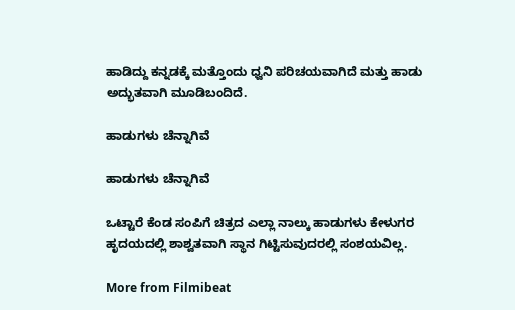ಹಾಡಿದ್ದು ಕನ್ನಡಕ್ಕೆ ಮತ್ತೊಂದು ಧ್ವನಿ ಪರಿಚಯವಾಗಿದೆ ಮತ್ತು ಹಾಡು ಅದ್ಭುತವಾಗಿ ಮೂಡಿಬಂದಿದೆ.

ಹಾಡುಗಳು ಚೆನ್ನಾಗಿವೆ

ಹಾಡುಗಳು ಚೆನ್ನಾಗಿವೆ

ಒಟ್ಟಾರೆ ಕೆಂಡ ಸಂಪಿಗೆ ಚಿತ್ರದ ಎಲ್ಲಾ ನಾಲ್ಕು ಹಾಡುಗಳು ಕೇಳುಗರ ಹೃದಯದಲ್ಲಿ ಶಾಶ್ವತವಾಗಿ ಸ್ಥಾನ ಗಿಟ್ಟಿಸುವುದರಲ್ಲಿ ಸಂಶಯವಿಲ್ಲ.

More from Filmibeat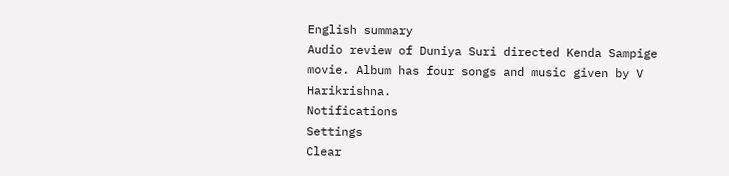English summary
Audio review of Duniya Suri directed Kenda Sampige movie. Album has four songs and music given by V Harikrishna.
Notifications
Settings
Clear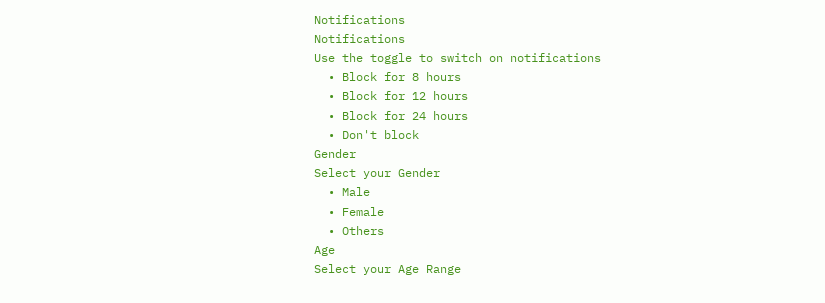Notifications
Notifications
Use the toggle to switch on notifications
  • Block for 8 hours
  • Block for 12 hours
  • Block for 24 hours
  • Don't block
Gender
Select your Gender
  • Male
  • Female
  • Others
Age
Select your Age Range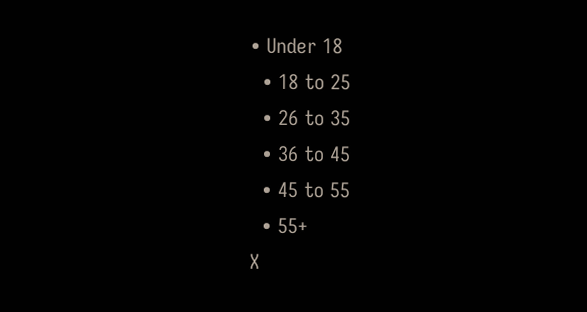• Under 18
  • 18 to 25
  • 26 to 35
  • 36 to 45
  • 45 to 55
  • 55+
X